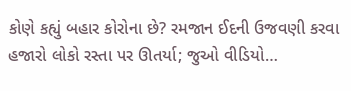કોણે કહ્યું બહાર કોરોના છે? રમજાન ઈદની ઉજવણી કરવા હજારો લોકો રસ્તા પર ઊતર્યા; જુઓ વીડિયો…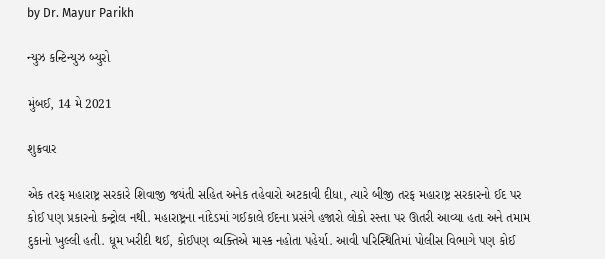by Dr. Mayur Parikh

ન્યુઝ કન્ટિન્યુઝ બ્યુરો

મુંબઈ, 14 મે 2021

શુક્રવાર

એક તરફ મહારાષ્ટ્ર સરકારે શિવાજી જયંતી સહિત અનેક તહેવારો અટકાવી દીધા, ત્યારે બીજી તરફ મહારાષ્ટ્ર સરકારનો ઈદ પર કોઈ પણ પ્રકારનો કન્ટ્રોલ નથી. મહારાષ્ટ્રના નાંદેડમાં ગઈકાલે ઈદના પ્રસંગે હજારો લોકો રસ્તા પર ઊતરી આવ્યા હતા અને તમામ દુકાનો ખુલ્લી હતી. ધૂમ ખરીદી થઈ, કોઈપણ વ્યક્તિએ માસ્ક નહોતા પહેર્યા. આવી પરિસ્થિતિમાં પોલીસ વિભાગે પણ કોઈ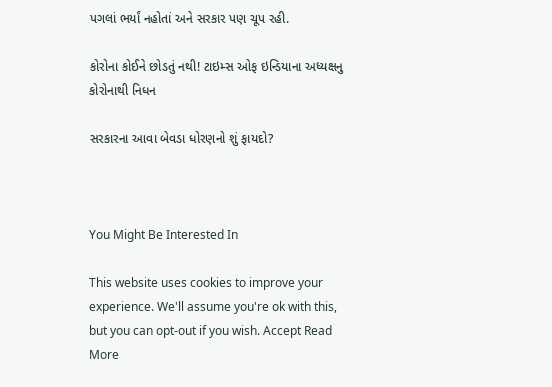પગલાં ભર્યાં નહોતાં અને સરકાર પણ ચૂપ રહી.

કોરોના કોઈને છોડતું નથી! ટાઇમ્સ ઓફ ઇન્ડિયાના અધ્યક્ષનુ કોરોનાથી નિધન

સરકારના આવા બેવડા ધોરણનો શું ફાયદો?



You Might Be Interested In

This website uses cookies to improve your experience. We'll assume you're ok with this, but you can opt-out if you wish. Accept Read More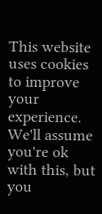This website uses cookies to improve your experience. We'll assume you're ok with this, but you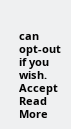can opt-out if you wish. Accept Read More